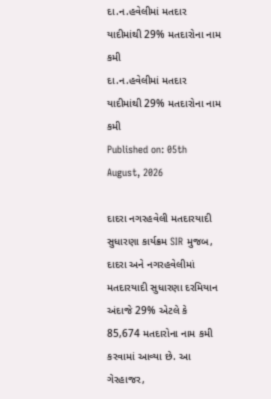દા.ન.હવેલીમાં મતદાર યાદીમાંથી 29% મતદારોના નામ કમી
દા.ન.હવેલીમાં મતદાર યાદીમાંથી 29% મતદારોના નામ કમી
Published on: 05th August, 2026

દાદરા નગરહવેલી મતદારયાદી સુધારણા કાર્યક્રમ SIR મુજબ, દાદરા અને નગરહવેલીમાં મતદારયાદી સુધારણા દરમિયાન અંદાજે 29% એટલે કે 85,674 મતદારોના નામ કમી કરવામાં આવ્યા છે. આ ગેરહાજર,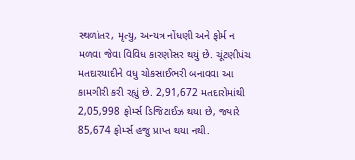સ્થળાંતર, મૃત્યુ, અન્યત્ર નોંધણી અને ફોર્મ ન મળવા જેવા વિવિધ કારણોસર થયું છે. ચૂંટણીપંચ મતદારયાદીને વધુ ચોકસાઈભરી બનાવવા આ કામગીરી કરી રહ્યું છે. 2,91,672 મતદારોમાંથી 2,05,998 ફોર્મ્સ ડિજિટાઈઝ થયા છે, જ્યારે 85,674 ફોર્મ્સ હજુ પ્રાપ્ત થયા નથી.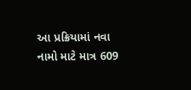આ પ્રક્રિયામાં નવા નામો માટે માત્ર 609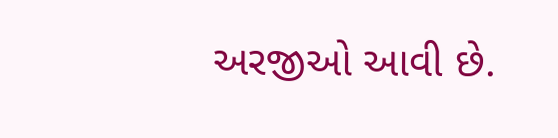અરજીઓ આવી છે.